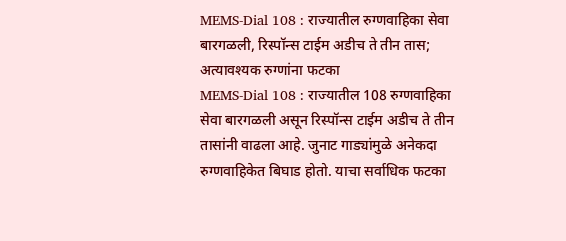MEMS-Dial 108 : राज्यातील रुग्णवाहिका सेवा बारगळली, रिस्पॉन्स टाईम अडीच ते तीन तास; अत्यावश्यक रुग्णांना फटका
MEMS-Dial 108 : राज्यातील 108 रुग्णवाहिका सेवा बारगळली असून रिस्पॉन्स टाईम अडीच ते तीन तासांनी वाढला आहे. जुनाट गाड्यांमुळे अनेकदा रुग्णवाहिकेत बिघाड होतो. याचा सर्वाधिक फटका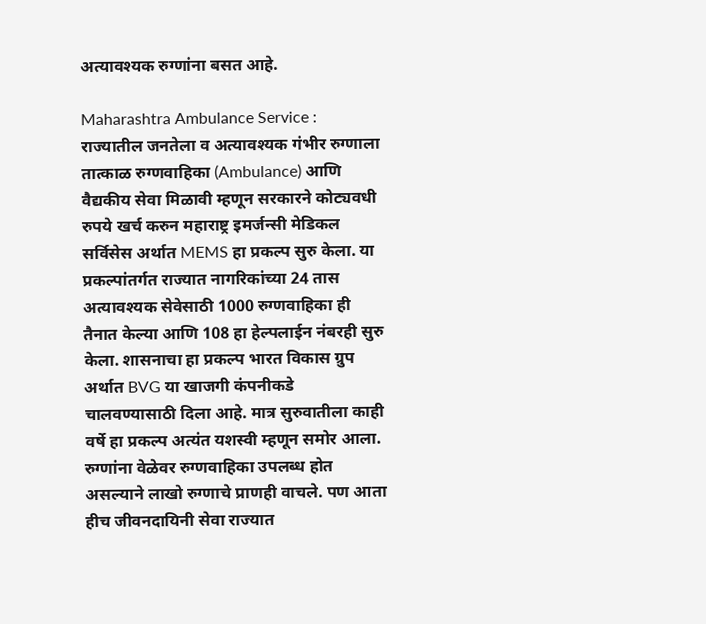अत्यावश्यक रुग्णांना बसत आहे.

Maharashtra Ambulance Service : राज्यातील जनतेला व अत्यावश्यक गंभीर रुग्णाला तात्काळ रुग्णवाहिका (Ambulance) आणि वैद्यकीय सेवा मिळावी म्हणून सरकारने कोट्यवधी रुपये खर्च करुन महाराष्ट्र इमर्जन्सी मेडिकल सर्विसेस अर्थात MEMS हा प्रकल्प सुरु केला. या प्रकल्पांतर्गत राज्यात नागरिकांच्या 24 तास अत्यावश्यक सेवेसाठी 1000 रुग्णवाहिका ही तैनात केल्या आणि 108 हा हेल्पलाईन नंबरही सुरु केला. शासनाचा हा प्रकल्प भारत विकास ग्रुप अर्थात BVG या खाजगी कंपनीकडे चालवण्यासाठी दिला आहे. मात्र सुरुवातीला काही वर्षे हा प्रकल्प अत्यंत यशस्वी म्हणून समोर आला. रुग्णांना वेळेवर रुग्णवाहिका उपलब्ध होत असल्याने लाखो रुग्णाचे प्राणही वाचले. पण आता हीच जीवनदायिनी सेवा राज्यात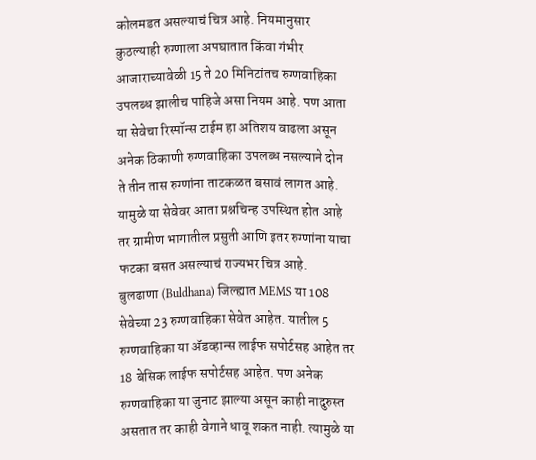कोलमडत असल्याचं चित्र आहे. नियमानुसार कुठल्याही रुग्णाला अपघातात किंवा गंभीर आजाराच्यावेळी 15 ते 20 मिनिटांतच रुग्णवाहिका उपलब्ध झालीच पाहिजे असा नियम आहे. पण आता या सेवेचा रिस्पॉन्स टाईम हा अतिशय वाढला असून अनेक ठिकाणी रुग्णवाहिका उपलब्ध नसल्याने दोन ते तीन तास रुग्णांना ताटकळत बसावं लागत आहे. यामुळे या सेवेवर आता प्रश्नचिन्ह उपस्थित होत आहे तर ग्रामीण भागातील प्रसुती आणि इतर रुग्णांना याचा फटका बसत असल्याचं राज्यभर चित्र आहे.
बुलढाणा (Buldhana) जिल्ह्यात MEMS या 108 सेवेच्या 23 रुग्णवाहिका सेवेत आहेत. यातील 5 रुग्णवाहिका या ॲडव्हान्स लाईफ सपोर्टसह आहेत तर 18 बेसिक लाईफ सपोर्टसह आहेत. पण अनेक रुग्णवाहिका या जुनाट झाल्या असून काही नादुरुस्त असतात तर काही वेगाने धावू शकत नाही. त्यामुळे या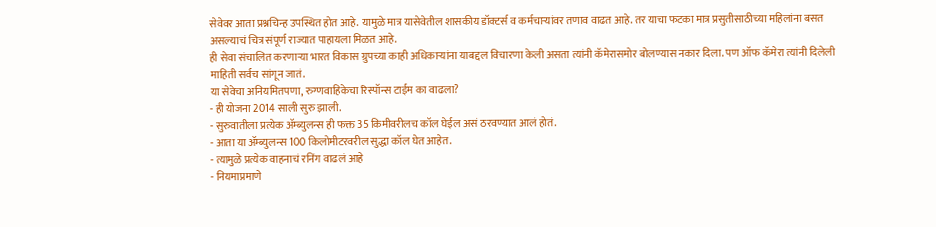सेवेवर आता प्रश्नचिन्ह उपस्थित होत आहे. यामुळे मात्र यासेवेतील शासकीय डॉक्टर्स व कर्मचाऱ्यांवर तणाव वाढत आहे. तर याचा फटका मात्र प्रसुतीसाठीच्या महिलांना बसत असल्याचं चित्र संपूर्ण राज्यात पाहायला मिळत आहे.
ही सेवा संचालित करणाऱ्या भारत विकास ग्रुपच्या काही अधिकाऱ्यांना याबद्दल विचारणा केली असता त्यांनी कॅमेरासमोर बोलण्यास नकार दिला. पण ऑफ कॅमेरा त्यांनी दिलेली माहिती सर्वच सांगून जातं.
या सेवेचा अनियमितपणा, रुग्णवाहिकेचा रिस्पॉन्स टाईम का वाढला?
- ही योजना 2014 साली सुरु झाली.
- सुरुवातीला प्रत्येक ॲम्ब्युलन्स ही फक्त 35 किमीवरीलच कॉल घेईल असं ठरवण्यात आलं होतं.
- आता या ॲम्ब्युलन्स 100 किलोमीटरवरील सुद्धा कॉल घेत आहेत.
- त्यामुळे प्रत्येक वाहनाचं रनिंग वाढलं आहे
- नियमाप्रमाणे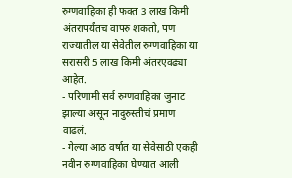रुग्णवाहिका ही फक्त 3 लाख किमी अंतरापर्यंतच वापरु शकतो, पण राज्यातील या सेवेतील रुग्णवाहिका या सरासरी 5 लाख किमी अंतरएवढ्या आहेत.
- परिणामी सर्व रुग्णवाहिका जुनाट झाल्या असून नादुरुस्तीचं प्रमाण वाढलं.
- गेल्या आठ वर्षात या सेवेसाठी एकही नवीन रुग्णवाहिका घेण्यात आली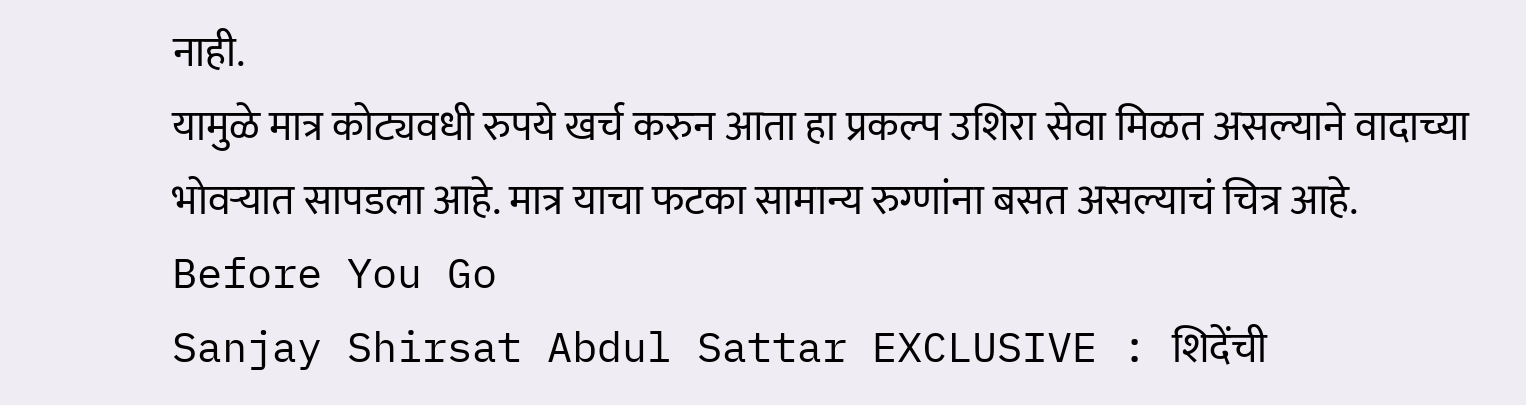नाही.
यामुळे मात्र कोट्यवधी रुपये खर्च करुन आता हा प्रकल्प उशिरा सेवा मिळत असल्याने वादाच्या भोवऱ्यात सापडला आहे. मात्र याचा फटका सामान्य रुग्णांना बसत असल्याचं चित्र आहे.
Before You Go
Sanjay Shirsat Abdul Sattar EXCLUSIVE : शिदेंची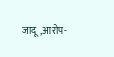जादू,आरोप-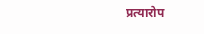प्रत्यारोप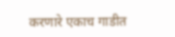करणारे एकाच गाडीत